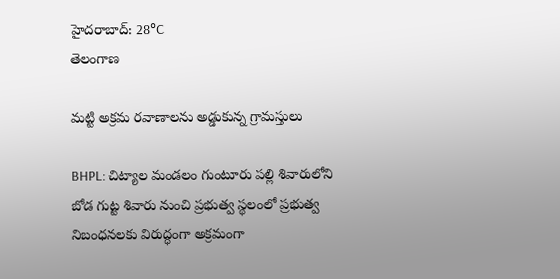హైదరాబాద్: 28°C
తెలంగాణ

మట్టి అక్రమ రవాణాలను అడ్డుకున్న గ్రామస్తులు

BHPL: చిట్యాల మండలం గుంటూరు పల్లి శివారులోని బోడ గుట్ట శివారు నుంచి ప్రభుత్వ స్థలంలో ప్రభుత్వ నిబంధనలకు విరుద్ధంగా అక్రమంగా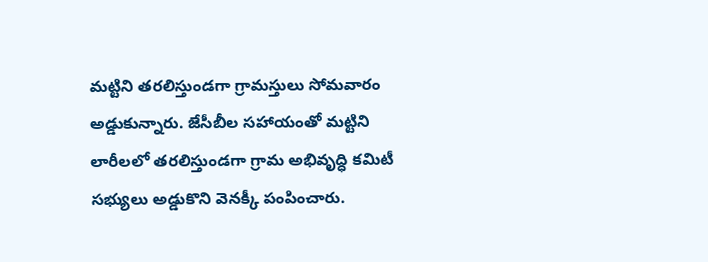మట్టిని తరలిస్తుండగా గ్రామస్తులు సోమవారం అడ్డుకున్నారు. జేసీబీల సహాయంతో మట్టిని లారీలలో తరలిస్తుండగా గ్రామ అభివృద్ధి కమిటీ సభ్యులు అడ్డుకొని వెనక్కీ పంపించారు.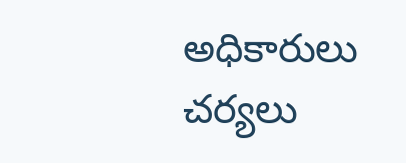అధికారులు చర్యలు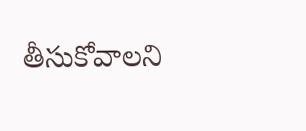తీసుకోవాలని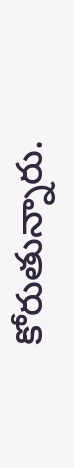కోరుతున్నారు.